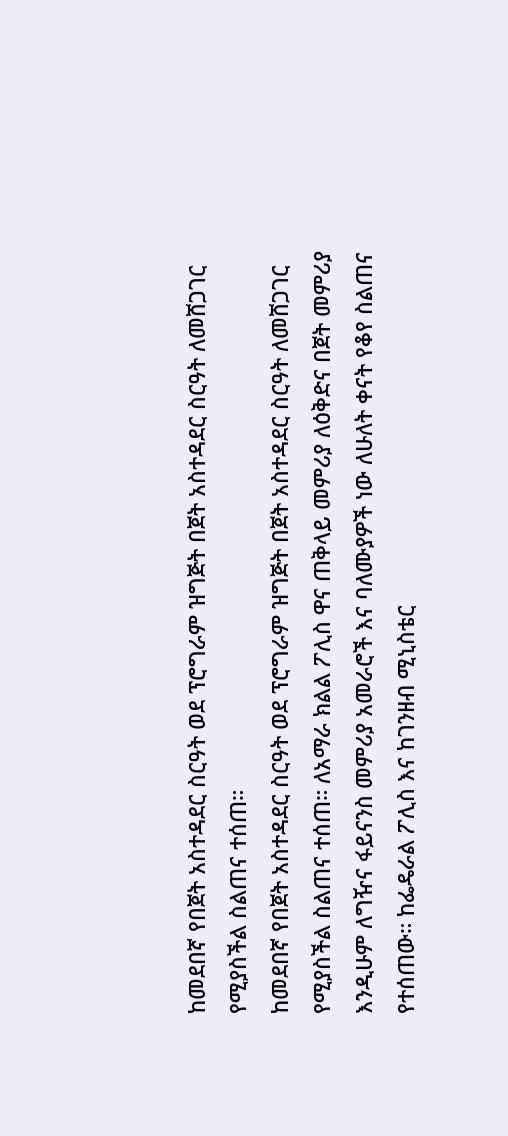ከመደበኛ የበጀት አስተዳደር ስርዓት ወደ ፕሮግራም ዝግጅት በጀት አስተዳደር ስርዓት ለመሸጋገር የሚያስችል ስልጠና ተሰጠ።
ከመደበኛ የበጀት አስተዳደር ስርዓት ወደ ፕሮግራም ዝግጅት በጀት አስተዳደር ስርዓት ለመሸጋገር የሚያስችል ስልጠና ተሰጠ። ለአማራ ክልል ፖሊስ ዋና ጠቅላይ መምሪያ ለዕቅድና በጀት መምሪያ እንዲሁም ለግዥና ፋይናንስ መምሪያ አመራሮች እና ባለሙያዎች ነው ለሁለት ቀናት የቆየ ስልጠና የተሰጠው። ከፌዴራል ፖሊስ እና ከገንዘብ ሚኒስቴር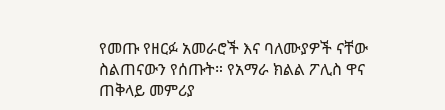የመጡ የዘርፉ አመራሮች እና ባለሙያዎች ናቸው ስልጠናውን የሰጡት። የአማራ ክልል ፖሊስ ዋና ጠቅላይ መምሪያ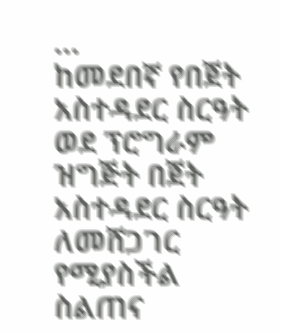…
ከመደበኛ የበጀት አስተዳደር ስርዓት ወደ ፕሮግራም ዝግጅት በጀት አስተዳደር ስርዓት ለመሸጋገር የሚያስችል ስልጠና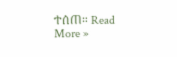ተሰጠ። Read More »